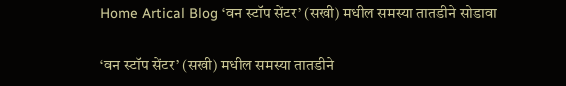Home Artical Blog ‘वन स्टॉप सेंटर’ (सखी) मधील समस्या तातडीने सोडावा

‘वन स्टॉप सेंटर’ (सखी) मधील समस्या तातडीने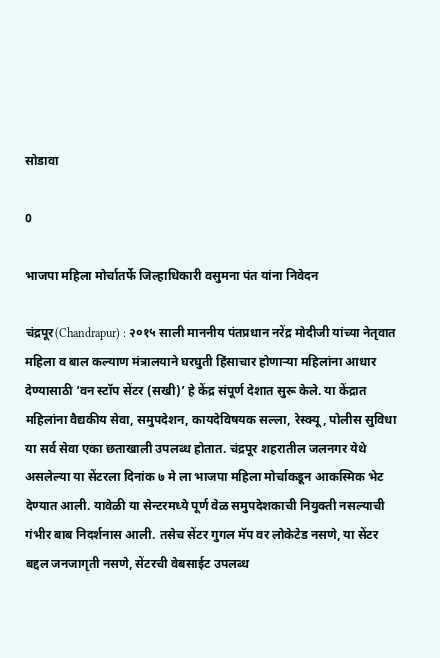सोडावा

0

भाजपा महिला मोर्चातर्फे जिल्हाधिकारी वसुमना पंत यांना निवेदन

चंद्रपूर(Chandrapur) : २०१५ साली माननीय पंतप्रधान नरेंद्र मोदीजी यांच्या नेतृवात महिला व बाल कल्याण मंत्रालयाने घरघुती हिंसाचार होणाऱ्या महिलांना आधार देण्यासाठी ‘वन स्टॉप सेंटर (सखी)’ हे केंद्र संपूर्ण देशात सुरू केले. या केंद्रात महिलांना वैद्यकीय सेवा, समुपदेशन, कायदेविषयक सल्ला, रेस्क्यू, पोलीस सुविधा या सर्व सेवा एका छताखाली उपलब्ध होतात. चंद्रपूर शहरातील जलनगर येथे असलेल्या या सेंटरला दिनांक ७ मे ला भाजपा महिला मोर्चाकडून आकस्मिक भेट देण्यात आली. यावेळी या सेन्टरमध्ये पूर्ण वेळ समुपदेशकाची नियुक्ती नसल्याची गंभीर बाब निदर्शनास आली. तसेच सेंटर गुगल मॅप वर लोकेटेड नसणे, या सेंटर बद्दल जनजागृती नसणे, सेंटरची वेबसाईट उपलब्ध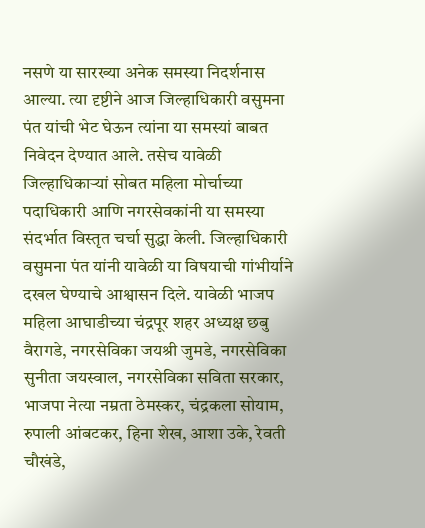नसणे या सारख्या अनेक समस्या निदर्शनास आल्या. त्या दृष्टीने आज जिल्हाधिकारी वसुमना पंत यांची भेट घेऊन त्यांना या समस्यां बाबत निवेदन देण्यात आले. तसेच यावेळी जिल्हाधिकाऱ्यां सोबत महिला मोर्चाच्या पदाधिकारी आणि नगरसेवकांनी या समस्या संदर्भात विस्तृत चर्चा सुद्धा केली. जिल्हाधिकारी वसुमना पंत यांनी यावेळी या विषयाची गांभीर्याने दखल घेण्याचे आश्वासन दिले. यावेळी भाजप महिला आघाडीच्या चंद्रपूर शहर अध्यक्ष छबु वैरागडे, नगरसेविका जयश्री जुमडे, नगरसेविका सुनीता जयस्वाल, नगरसेविका सविता सरकार, भाजपा नेत्या नम्रता ठेमस्कर, चंद्रकला सोयाम, रुपाली आंबटकर, हिना शेख, आशा उके, रेवती चौखंडे,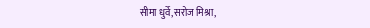सीमा धुर्वे,सरोज मिश्रा,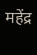महेंद्र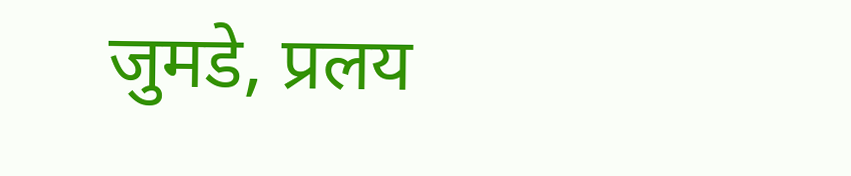जुमडे, प्रलय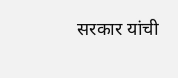सरकार यांची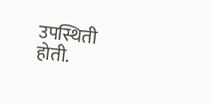उपस्थिती होती.